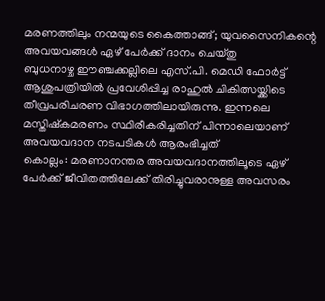മരണത്തിലും നന്മയുടെ കൈത്താങ്ങ്; യുവസൈനികന്റെ അവയവങ്ങൾ ഏഴ് പേർക്ക് ദാനം ചെയ്തു
ബുധനാഴ്ച ഈഞ്ചക്കല്ലിലെ എസ്.പി. മെഡി ഫോർട്ട് ആശുപത്രിയിൽ പ്രവേശിപ്പിച്ച രാഹുൽ ചികിത്സയ്ക്കിടെ തീവ്രപരിചരണ വിഭാഗത്തിലായിരുന്നു. ഇന്നലെ മസ്തിഷ്കമരണം സ്ഥിരീകരിച്ചതിന് പിന്നാലെയാണ് അവയവദാന നടപടികൾ ആരംഭിച്ചത്
കൊല്ലം: മരണാനന്തര അവയവദാനത്തിലൂടെ ഏഴ് പേർക്ക് ജീവിതത്തിലേക്ക് തിരിച്ചുവരാനുള്ള അവസരം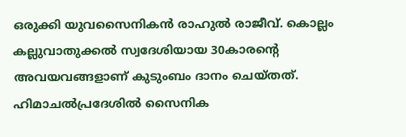ഒരുക്കി യുവസൈനികൻ രാഹുൽ രാജീവ്. കൊല്ലം കല്ലുവാതുക്കൽ സ്വദേശിയായ 30കാരന്റെ അവയവങ്ങളാണ് കുടുംബം ദാനം ചെയ്തത്. ഹിമാചൽപ്രദേശിൽ സൈനിക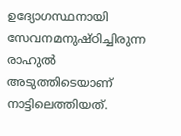ഉദ്യോഗസ്ഥനായി സേവനമനുഷ്ഠിച്ചിരുന്ന രാഹുൽ അടുത്തിടെയാണ് നാട്ടിലെത്തിയത്.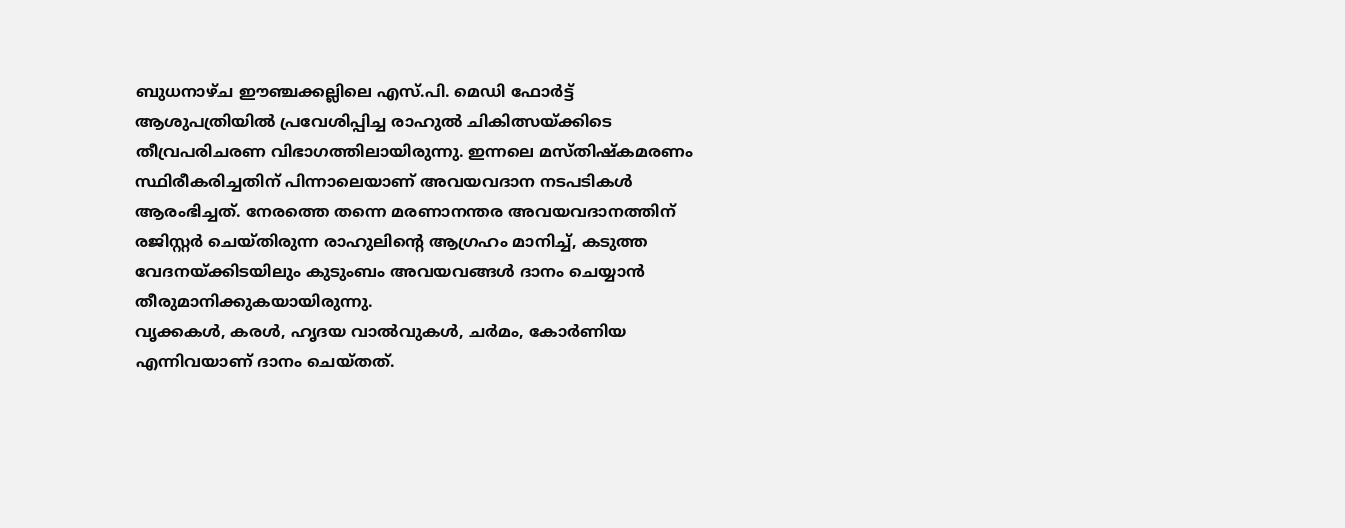ബുധനാഴ്ച ഈഞ്ചക്കല്ലിലെ എസ്.പി. മെഡി ഫോർട്ട് ആശുപത്രിയിൽ പ്രവേശിപ്പിച്ച രാഹുൽ ചികിത്സയ്ക്കിടെ തീവ്രപരിചരണ വിഭാഗത്തിലായിരുന്നു. ഇന്നലെ മസ്തിഷ്കമരണം സ്ഥിരീകരിച്ചതിന് പിന്നാലെയാണ് അവയവദാന നടപടികൾ ആരംഭിച്ചത്. നേരത്തെ തന്നെ മരണാനന്തര അവയവദാനത്തിന് രജിസ്റ്റർ ചെയ്തിരുന്ന രാഹുലിന്റെ ആഗ്രഹം മാനിച്ച്, കടുത്ത വേദനയ്ക്കിടയിലും കുടുംബം അവയവങ്ങൾ ദാനം ചെയ്യാൻ തീരുമാനിക്കുകയായിരുന്നു.
വൃക്കകൾ, കരൾ, ഹൃദയ വാൽവുകൾ, ചർമം, കോർണിയ എന്നിവയാണ് ദാനം ചെയ്തത്.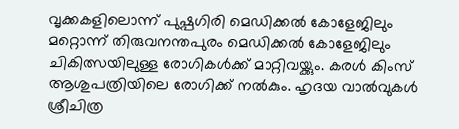വൃക്കകളിലൊന്ന് പുഷ്പഗിരി മെഡിക്കൽ കോളേജിലും മറ്റൊന്ന് തിരുവനന്തപുരം മെഡിക്കൽ കോളേജിലും ചികിത്സയിലുള്ള രോഗികൾക്ക് മാറ്റിവയ്ക്കും. കരൾ കിംസ് ആശുപത്രിയിലെ രോഗിക്ക് നൽകും. ഹൃദയ വാൽവുകൾ ശ്രീചിത്ര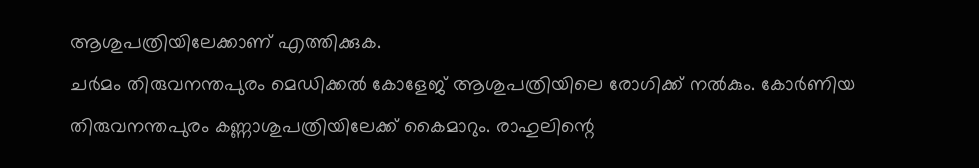ആശുപത്രിയിലേക്കാണ് എത്തിക്കുക.
ചർമം തിരുവനന്തപുരം മെഡിക്കൽ കോളേജ് ആശുപത്രിയിലെ രോഗിക്ക് നൽകും. കോർണിയ തിരുവനന്തപുരം കണ്ണാശുപത്രിയിലേക്ക് കൈമാറും. രാഹുലിന്റെ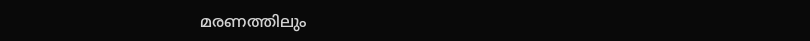മരണത്തിലും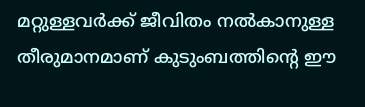മറ്റുള്ളവർക്ക് ജീവിതം നൽകാനുള്ള തീരുമാനമാണ് കുടുംബത്തിന്റെ ഈ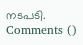നടപടി.
Comments ()